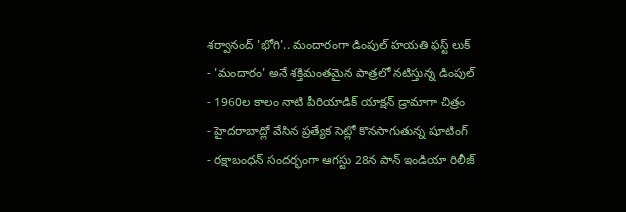శర్వానంద్ 'భోగి'.. మందారంగా డింపుల్ హయతి ఫస్ట్ లుక్
- 'మందారం' అనే శక్తిమంతమైన పాత్రలో నటిస్తున్న డింపుల్
- 1960ల కాలం నాటి పీరియాడిక్ యాక్షన్ డ్రామాగా చిత్రం
- హైదరాబాద్లో వేసిన ప్రత్యేక సెట్లో కొనసాగుతున్న షూటింగ్
- రక్షాబంధన్ సందర్భంగా ఆగస్టు 28న పాన్ ఇండియా రిలీజ్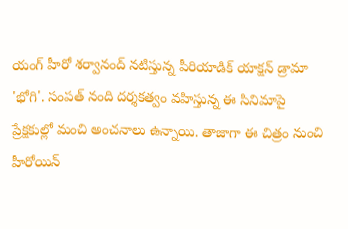యంగ్ హీరో శర్వానంద్ నటిస్తున్న పీరియాడిక్ యాక్షన్ డ్రామా 'భోగి'. సంపత్ నంది దర్శకత్వం వహిస్తున్న ఈ సినిమాపై ప్రేక్షకుల్లో మంచి అంచనాలు ఉన్నాయి. తాజాగా ఈ చిత్రం నుంచి హీరోయిన్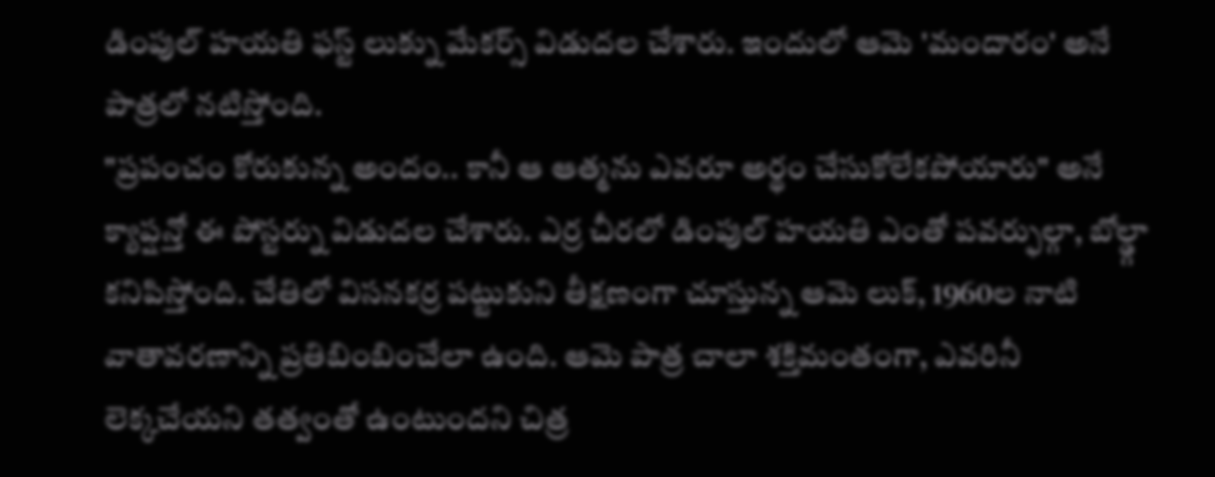డింపుల్ హయతి ఫస్ట్ లుక్ను మేకర్స్ విడుదల చేశారు. ఇందులో ఆమె 'మందారం' అనే పాత్రలో నటిస్తోంది.
"ప్రపంచం కోరుకున్న అందం.. కానీ ఆ ఆత్మను ఎవరూ అర్థం చేసుకోలేకపోయారు" అనే క్యాప్షన్తో ఈ పోస్టర్ను విడుదల చేశారు. ఎర్ర చీరలో డింపుల్ హయతి ఎంతో పవర్ఫుల్గా, బోల్డ్గా కనిపిస్తోంది. చేతిలో విసనకర్ర పట్టుకుని తీక్షణంగా చూస్తున్న ఆమె లుక్, 1960ల నాటి వాతావరణాన్ని ప్రతిబింబించేలా ఉంది. ఆమె పాత్ర చాలా శక్తిమంతంగా, ఎవరినీ లెక్కచేయని తత్వంతో ఉంటుందని చిత్ర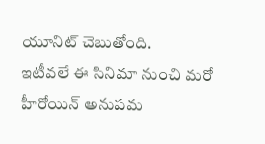యూనిట్ చెబుతోంది.
ఇటీవలే ఈ సినిమా నుంచి మరో హీరోయిన్ అనుపమ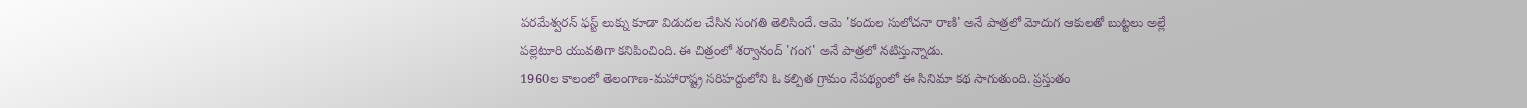పరమేశ్వరన్ ఫస్ట్ లుక్ను కూడా విడుదల చేసిన సంగతి తెలిసిందే. ఆమె 'కందుల సులోచనా రాణి' అనే పాత్రలో మోదుగ ఆకులతో బుట్టలు అల్లే పల్లెటూరి యువతిగా కనిపించింది. ఈ చిత్రంలో శర్వానంద్ 'గంగ' అనే పాత్రలో నటిస్తున్నాడు.
1960ల కాలంలో తెలంగాణ-మహారాష్ట్ర సరిహద్దులోని ఓ కల్పిత గ్రామం నేపథ్యంలో ఈ సినిమా కథ సాగుతుంది. ప్రస్తుతం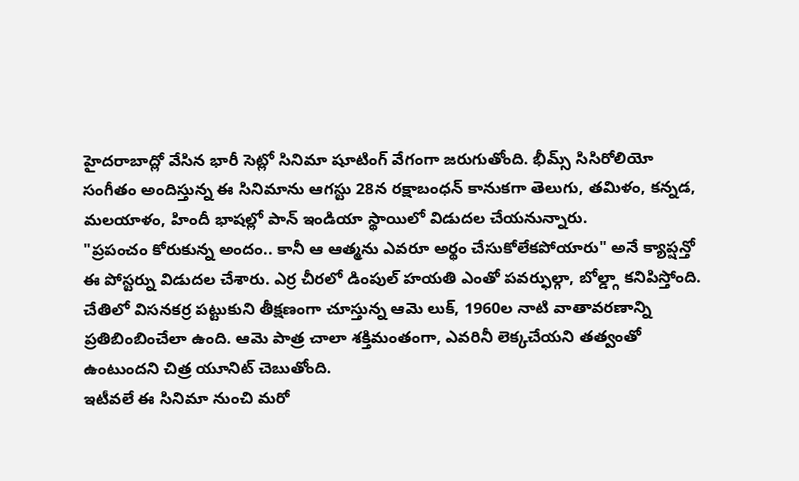హైదరాబాద్లో వేసిన భారీ సెట్లో సినిమా షూటింగ్ వేగంగా జరుగుతోంది. భీమ్స్ సిసిరోలియో సంగీతం అందిస్తున్న ఈ సినిమాను ఆగస్టు 28న రక్షాబంధన్ కానుకగా తెలుగు, తమిళం, కన్నడ, మలయాళం, హిందీ భాషల్లో పాన్ ఇండియా స్థాయిలో విడుదల చేయనున్నారు.
"ప్రపంచం కోరుకున్న అందం.. కానీ ఆ ఆత్మను ఎవరూ అర్థం చేసుకోలేకపోయారు" అనే క్యాప్షన్తో ఈ పోస్టర్ను విడుదల చేశారు. ఎర్ర చీరలో డింపుల్ హయతి ఎంతో పవర్ఫుల్గా, బోల్డ్గా కనిపిస్తోంది. చేతిలో విసనకర్ర పట్టుకుని తీక్షణంగా చూస్తున్న ఆమె లుక్, 1960ల నాటి వాతావరణాన్ని ప్రతిబింబించేలా ఉంది. ఆమె పాత్ర చాలా శక్తిమంతంగా, ఎవరినీ లెక్కచేయని తత్వంతో ఉంటుందని చిత్ర యూనిట్ చెబుతోంది.
ఇటీవలే ఈ సినిమా నుంచి మరో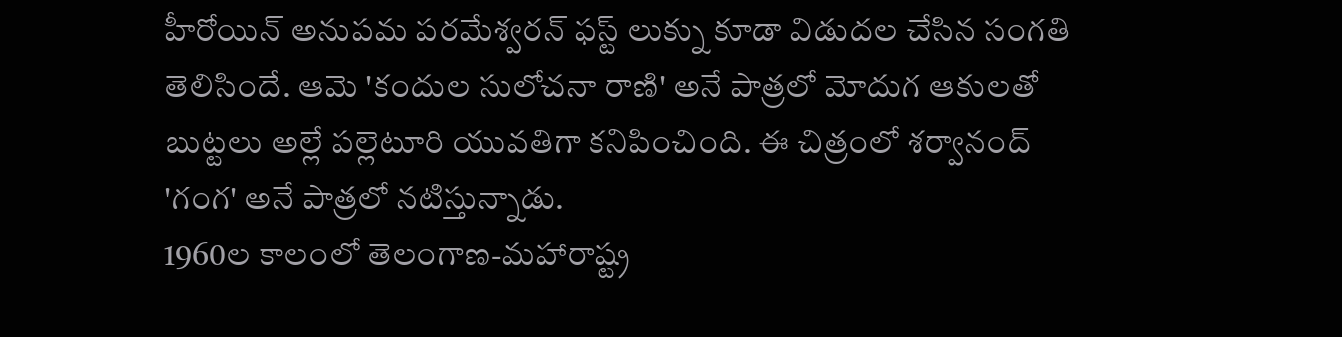హీరోయిన్ అనుపమ పరమేశ్వరన్ ఫస్ట్ లుక్ను కూడా విడుదల చేసిన సంగతి తెలిసిందే. ఆమె 'కందుల సులోచనా రాణి' అనే పాత్రలో మోదుగ ఆకులతో బుట్టలు అల్లే పల్లెటూరి యువతిగా కనిపించింది. ఈ చిత్రంలో శర్వానంద్ 'గంగ' అనే పాత్రలో నటిస్తున్నాడు.
1960ల కాలంలో తెలంగాణ-మహారాష్ట్ర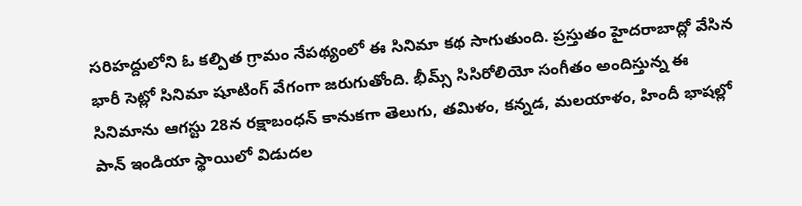సరిహద్దులోని ఓ కల్పిత గ్రామం నేపథ్యంలో ఈ సినిమా కథ సాగుతుంది. ప్రస్తుతం హైదరాబాద్లో వేసిన భారీ సెట్లో సినిమా షూటింగ్ వేగంగా జరుగుతోంది. భీమ్స్ సిసిరోలియో సంగీతం అందిస్తున్న ఈ సినిమాను ఆగస్టు 28న రక్షాబంధన్ కానుకగా తెలుగు, తమిళం, కన్నడ, మలయాళం, హిందీ భాషల్లో పాన్ ఇండియా స్థాయిలో విడుదల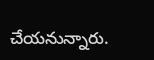చేయనున్నారు.